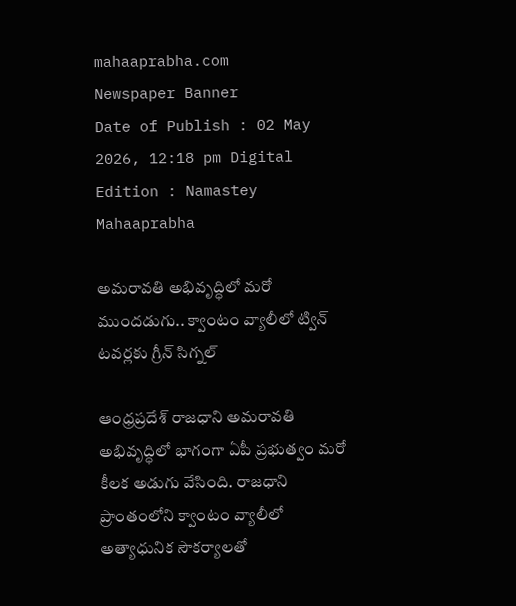mahaaprabha.com
Newspaper Banner
Date of Publish : 02 May 2026, 12:18 pm Digital Edition : Namastey Mahaaprabha

అమరావతి అభివృద్ధిలో మరో ముందడుగు.. క్వాంటం వ్యాలీలో ట్విన్ టవర్లకు గ్రీన్ సిగ్నల్

ఆంధ్రప్రదేశ్ రాజధాని అమరావతి అభివృద్ధిలో భాగంగా ఏపీ ప్రభుత్వం మరో కీలక అడుగు వేసింది. రాజధాని ప్రాంతంలోని క్వాంటం వ్యాలీలో అత్యాధునిక సౌకర్యాలతో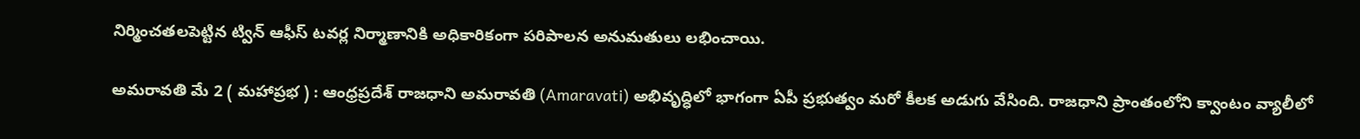నిర్మించతలపెట్టిన ట్విన్ ఆఫీస్ టవర్ల నిర్మాణానికి అధికారికంగా పరిపాలన అనుమతులు లభించాయి.

అమరావతి మే 2 ( మహాప్రభ ) : ఆంధ్రప్రదేశ్ రాజధాని అమరావతి (Amaravati) అభివృద్ధిలో భాగంగా ఏపీ ప్రభుత్వం మరో కీలక అడుగు వేసింది. రాజధాని ప్రాంతంలోని క్వాంటం వ్యాలీలో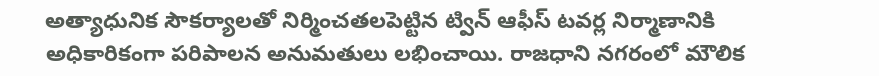అత్యాధునిక సౌకర్యాలతో నిర్మించతలపెట్టిన ట్విన్ ఆఫీస్ టవర్ల నిర్మాణానికి అధికారికంగా పరిపాలన అనుమతులు లభించాయి. రాజధాని నగరంలో మౌలిక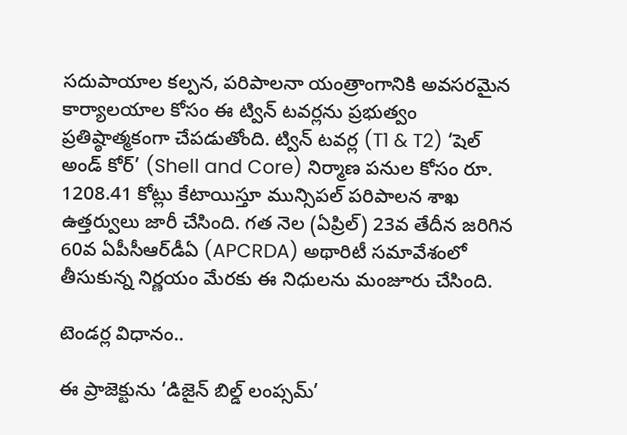సదుపాయాల కల్పన, పరిపాలనా యంత్రాంగానికి అవసరమైన కార్యాలయాల కోసం ఈ ట్విన్ టవర్లను ప్రభుత్వం ప్రతిష్ఠాత్మకంగా చేపడుతోంది. ట్విన్ టవర్ల (T1 & T2) ‘షెల్ అండ్ కోర్’ (Shell and Core) నిర్మాణ పనుల కోసం రూ. 1208.41 కోట్లు కేటాయిస్తూ మున్సిపల్ పరిపాలన శాఖ ఉత్తర్వులు జారీ చేసింది. గత నెల (ఏప్రిల్) 23వ తేదీన జరిగిన 60వ ఏపీసీఆర్‌డీఏ (APCRDA) అథారిటీ సమావేశంలో తీసుకున్న నిర్ణయం మేరకు ఈ నిధులను మంజూరు చేసింది.

టెండర్ల విధానం..

ఈ ప్రాజెక్టును ‘డిజైన్ బిల్డ్ లంప్సమ్’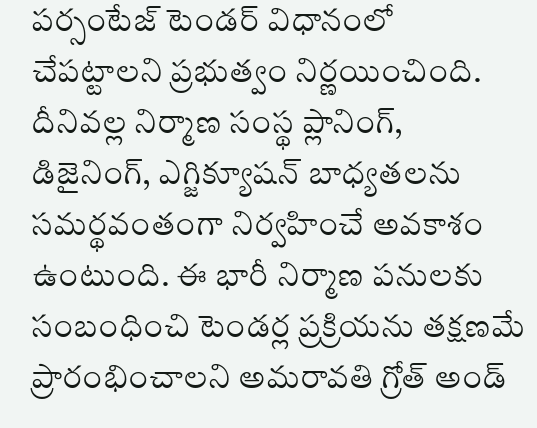పర్సంటేజ్ టెండర్ విధానంలో చేపట్టాలని ప్రభుత్వం నిర్ణయించింది. దీనివల్ల నిర్మాణ సంస్థ ప్లానింగ్, డిజైనింగ్, ఎగ్జిక్యూషన్ బాధ్యతలను సమర్థవంతంగా నిర్వహించే అవకాశం ఉంటుంది. ఈ భారీ నిర్మాణ పనులకు సంబంధించి టెండర్ల ప్రక్రియను తక్షణమే ప్రారంభించాలని అమరావతి గ్రోత్ అండ్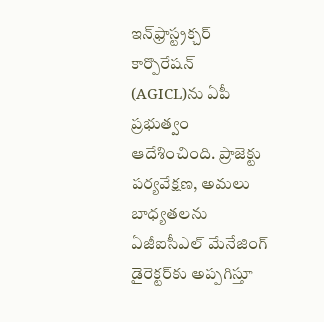ఇన్‌ఫ్రాస్ట్రక్చర్ కార్పొరేషన్ (AGICL)ను ఏపీ ప్రభుత్వం ఆదేశించింది. ప్రాజెక్టు పర్యవేక్షణ, అమలు బాధ్యతలను ఏజీఐసీఎల్ మేనేజింగ్ డైరెక్టర్‌కు అప్పగిస్తూ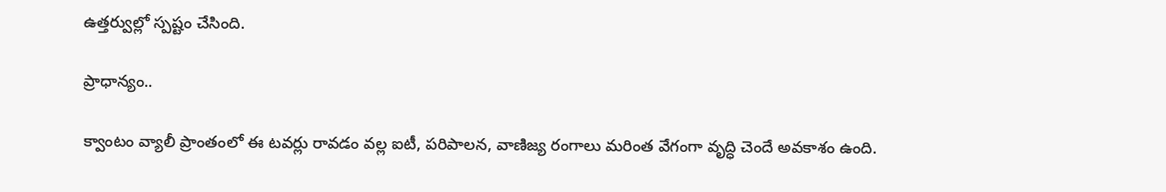ఉత్తర్వుల్లో స్పష్టం చేసింది.

ప్రాధాన్యం..

క్వాంటం వ్యాలీ ప్రాంతంలో ఈ టవర్లు రావడం వల్ల ఐటీ, పరిపాలన, వాణిజ్య రంగాలు మరింత వేగంగా వృద్ధి చెందే అవకాశం ఉంది.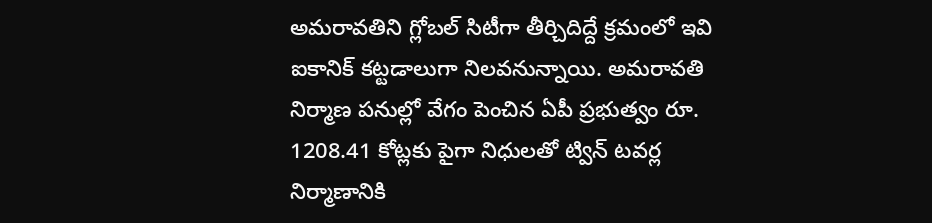అమరావతిని గ్లోబల్ సిటీగా తీర్చిదిద్దే క్రమంలో ఇవి ఐకానిక్ కట్టడాలుగా నిలవనున్నాయి. అమరావతి నిర్మాణ పనుల్లో వేగం పెంచిన ఏపీ ప్రభుత్వం రూ. 1208.41 కోట్లకు పైగా నిధులతో ట్విన్ టవర్ల నిర్మాణానికి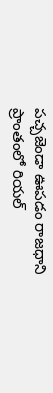పచ్చజెండా ఊపడం రాజధాని ప్రాంతంలో రియల్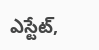ఎస్టేట్,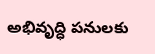అభివృద్ధి పనులకు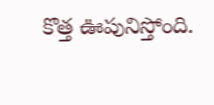కొత్త ఊపునిస్తోంది.